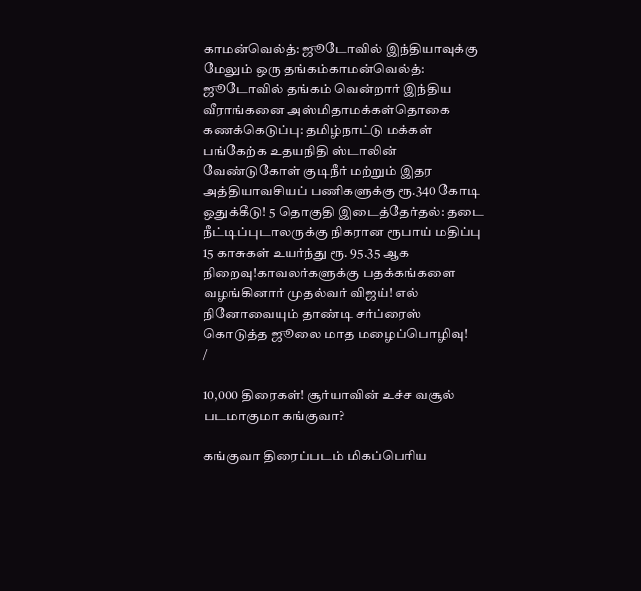காமன்வெல்த்: ஜூடோவில் இந்தியாவுக்கு மேலும் ஒரு தங்கம்காமன்வெல்த்: ஜூடோவில் தங்கம் வென்றார் இந்திய வீராங்கனை அஸ்மிதாமக்கள்தொகை கணக்கெடுப்பு: தமிழ்நாட்டு மக்கள் பங்கேற்க உதயநிதி ஸ்டாலின் வேண்டுகோள் குடிநீர் மற்றும் இதர அத்தியாவசியப் பணிகளுக்கு ரூ.340 கோடி ஒதுக்கீடு! 5 தொகுதி இடைத்தேர்தல்: தடை நீட்டிப்புடாலருக்கு நிகரான ரூபாய் மதிப்பு 15 காசுகள் உயர்ந்து ரூ. 95.35 ஆக நிறைவு!காவலர்களுக்கு பதக்கங்களை வழங்கினார் முதல்வர் விஜய்! எல் நினோவையும் தாண்டி சர்ப்ரைஸ் கொடுத்த ஜூலை மாத மழைப்பொழிவு!
/

10,000 திரைகள்! சூர்யாவின் உச்ச வசூல் படமாகுமா கங்குவா?

கங்குவா திரைப்படம் மிகப்பெரிய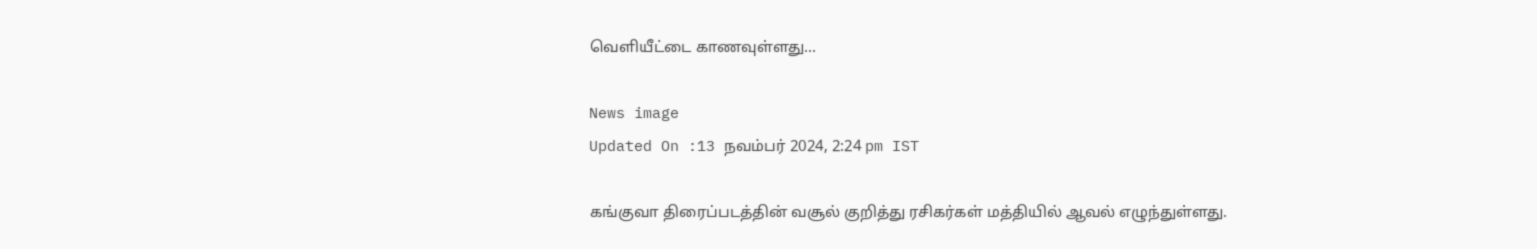வெளியீட்டை காணவுள்ளது...

News image
Updated On :13 நவம்பர் 2024, 2:24 pm IST

கங்குவா திரைப்படத்தின் வசூல் குறித்து ரசிகர்கள் மத்தியில் ஆவல் எழுந்துள்ளது.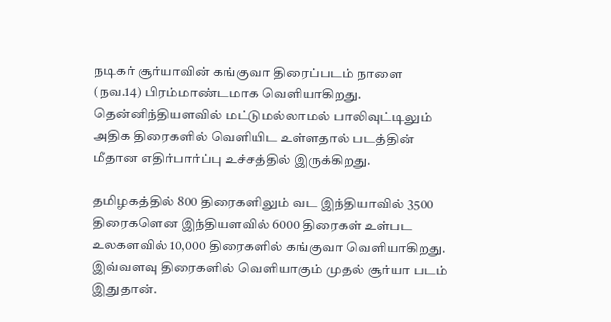நடிகர் சூர்யாவின் கங்குவா திரைப்படம் நாளை (நவ.14) பிரம்மாண்டமாக வெளியாகிறது. தென்னிந்தியளவில் மட்டுமல்லாமல் பாலிவுட்டிலும் அதிக திரைகளில் வெளியிட உள்ளதால் படத்தின் மீதான எதிர்பார்ப்பு உச்சத்தில் இருக்கிறது.

தமிழகத்தில் 800 திரைகளிலும் வட இந்தியாவில் 3500 திரைகளென இந்தியளவில் 6000 திரைகள் உள்பட உலகளவில் 10,000 திரைகளில் கங்குவா வெளியாகிறது. இவ்வளவு திரைகளில் வெளியாகும் முதல் சூர்யா படம் இதுதான்.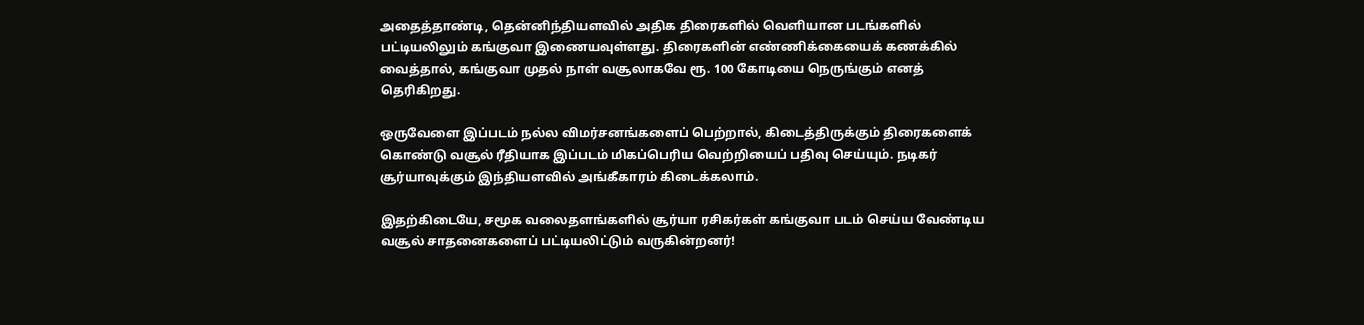அதைத்தாண்டி, தென்னிந்தியளவில் அதிக திரைகளில் வெளியான படங்களில் பட்டியலிலும் கங்குவா இணையவுள்ளது. திரைகளின் எண்ணிக்கையைக் கணக்கில் வைத்தால், கங்குவா முதல் நாள் வசூலாகவே ரூ. 100 கோடியை நெருங்கும் எனத் தெரிகிறது.

ஒருவேளை இப்படம் நல்ல விமர்சனங்களைப் பெற்றால், கிடைத்திருக்கும் திரைகளைக் கொண்டு வசூல் ரீதியாக இப்படம் மிகப்பெரிய வெற்றியைப் பதிவு செய்யும். நடிகர் சூர்யாவுக்கும் இந்தியளவில் அங்கீகாரம் கிடைக்கலாம்.

இதற்கிடையே, சமூக வலைதளங்களில் சூர்யா ரசிகர்கள் கங்குவா படம் செய்ய வேண்டிய வசூல் சாதனைகளைப் பட்டியலிட்டும் வருகின்றனர்!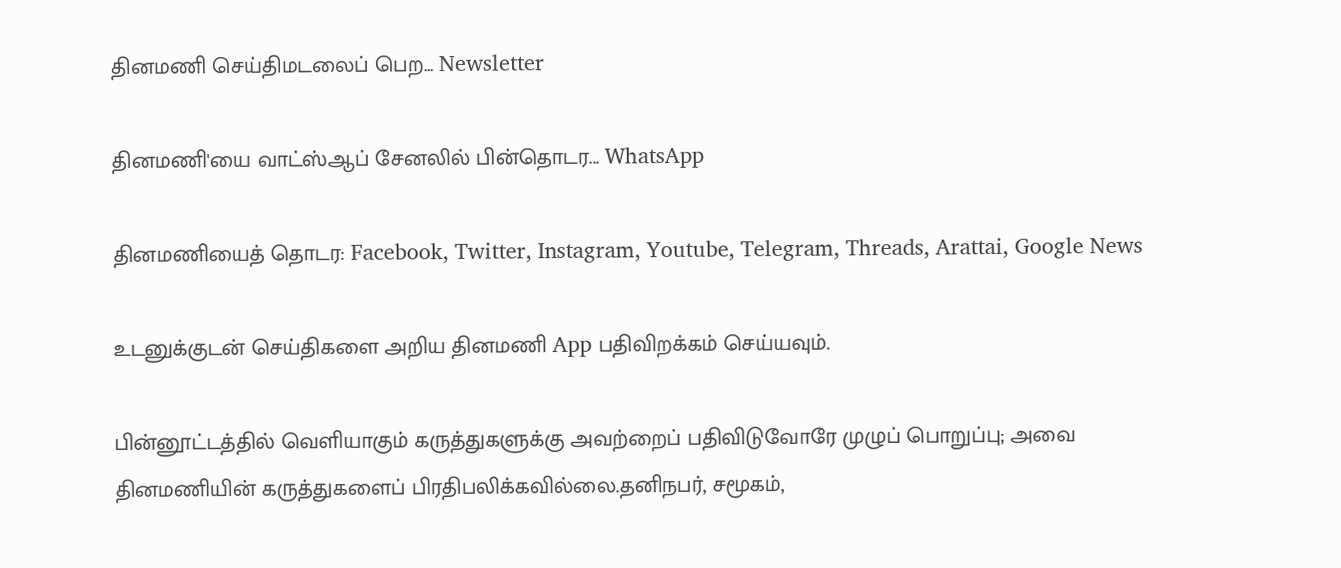தினமணி செய்திமடலைப் பெற... Newsletter

தினமணி'யை வாட்ஸ்ஆப் சேனலில் பின்தொடர... WhatsApp

தினமணியைத் தொடர: Facebook, Twitter, Instagram, Youtube, Telegram, Threads, Arattai, Google News

உடனுக்குடன் செய்திகளை அறிய தினமணி App பதிவிறக்கம் செய்யவும்.

பின்னூட்டத்தில் வெளியாகும் கருத்துகளுக்கு அவற்றைப் பதிவிடுவோரே முழுப் பொறுப்பு; அவை தினமணியின் கருத்துகளைப் பிரதிபலிக்கவில்லை.தனிநபர், சமூகம்,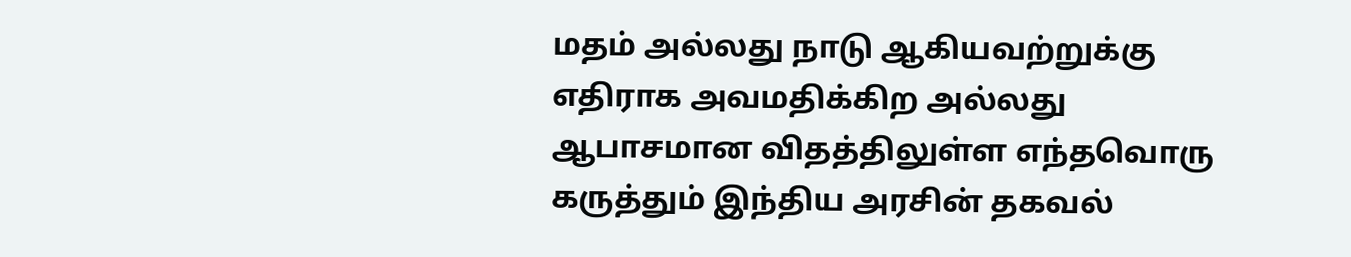மதம் அல்லது நாடு ஆகியவற்றுக்கு எதிராக அவமதிக்கிற அல்லது ஆபாசமான விதத்திலுள்ள எந்தவொரு கருத்தும் இந்திய அரசின் தகவல்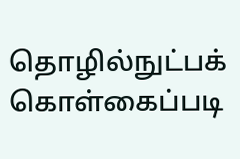தொழில்நுட்பக் கொள்கைப்படி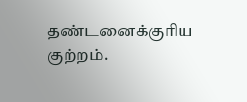தண்டனைக்குரிய குற்றம்.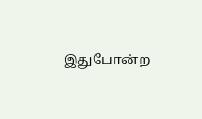இதுபோன்ற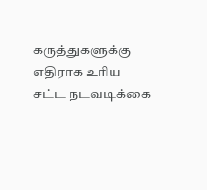கருத்துகளுக்கு எதிராக உரிய சட்ட நடவடிக்கை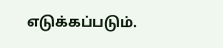எடுக்கப்படும்.